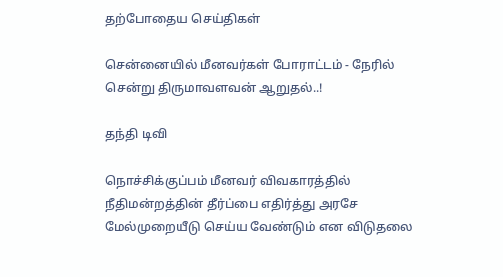தற்போதைய செய்திகள்

சென்னையில் மீனவர்கள் போராட்டம் - நேரில் சென்று திருமாவளவன் ஆறுதல்..!

தந்தி டிவி

நொச்சிக்குப்பம் மீனவர் விவகாரத்தில் நீதிமன்றத்தின் தீர்ப்பை எதிர்த்து அரசே மேல்முறையீடு செய்ய வேண்டும் என விடுதலை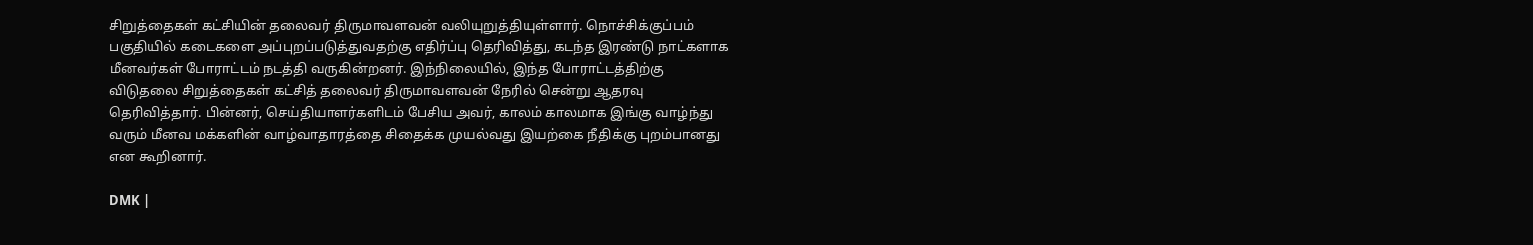சிறுத்தைகள் கட்சியின் தலைவர் திருமாவளவன் வலியுறுத்தியுள்ளார். நொச்சிக்குப்பம் பகுதியில் கடைகளை அப்புறப்படுத்துவதற்கு எதிர்ப்பு தெரிவித்து, கடந்த இரண்டு நாட்களாக மீனவர்கள் போராட்டம் நடத்தி வருகின்றனர். இந்நிலையில், இந்த போராட்டத்திற்கு விடுதலை சிறுத்தைகள் கட்சித் தலைவர் திருமாவளவன் நேரில் சென்று ஆதரவு தெரிவித்தார். பின்னர், செய்தியாளர்களிடம் பேசிய அவர், காலம் காலமாக இங்கு வாழ்ந்து வரும் மீனவ மக்களின் வாழ்வாதாரத்தை சிதைக்க முயல்வது இயற்கை நீதிக்கு புறம்பானது என கூறினார்.

DMK |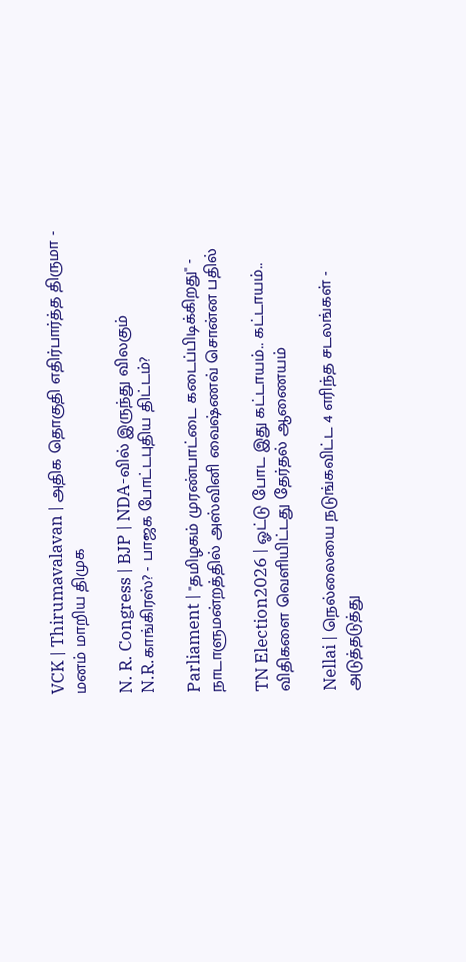VCK | Thirumavalavan | அதிக தொகுதி எதிர்பார்த்த திருமா - மனம் மாறிய திமுக

N. R. Congress | BJP | NDA-வில் இருந்து விலகும் N.R.காங்கிரஸ்? - பாஜக போட்டபுதிய திட்டம்?

Parliament | "தமிழகம் முரண்பாட்டை கடைப்பிடிக்கிறது" - நாடாளுமன்றத்தில் அஸ்வினி வைஷ்ணவ் சொன்ன பதில்

TN Election2026 | ஓட்டு போட இது கட்டாயம்.. கட்டாயம்.. விதிகளை வெளியிட்டது தேர்தல் ஆணையம்

Nellai | நெல்லையை நடுங்கவிட்ட 4 எரிந்த சடலங்கள் - அடுத்தடுத்து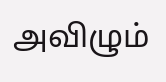அவிழும்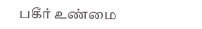பகீர் உண்மை